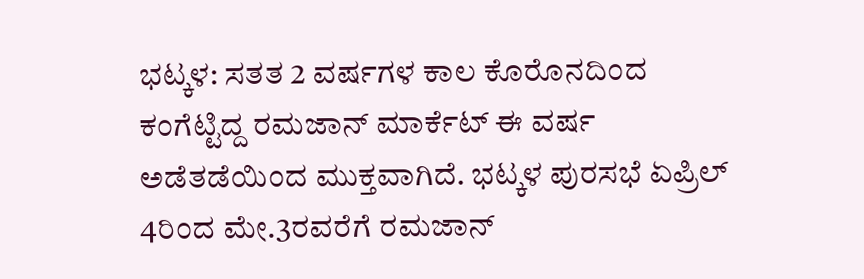ಭಟ್ಕಳ: ಸತತ 2 ವರ್ಷಗಳ ಕಾಲ ಕೊರೊನದಿಂದ ಕಂಗೆಟ್ಟಿದ್ದ ರಮಜಾನ್ ಮಾರ್ಕೆಟ್ ಈ ವರ್ಷ ಅಡೆತಡೆಯಿಂದ ಮುಕ್ತವಾಗಿದೆ. ಭಟ್ಕಳ ಪುರಸಭೆ ಏಪ್ರಿಲ್ 4ರಿಂದ ಮೇ.3ರವರೆಗೆ ರಮಜಾನ್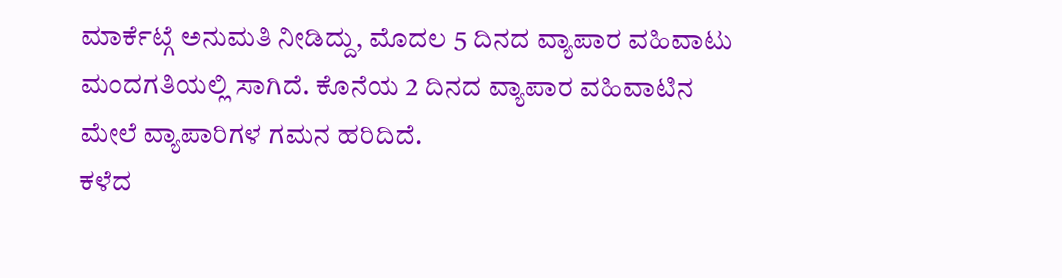ಮಾರ್ಕೆಟ್ಗೆ ಅನುಮತಿ ನೀಡಿದ್ದು, ಮೊದಲ 5 ದಿನದ ವ್ಯಾಪಾರ ವಹಿವಾಟು ಮಂದಗತಿಯಲ್ಲಿ ಸಾಗಿದೆ. ಕೊನೆಯ 2 ದಿನದ ವ್ಯಾಪಾರ ವಹಿವಾಟಿನ ಮೇಲೆ ವ್ಯಾಪಾರಿಗಳ ಗಮನ ಹರಿದಿದೆ.
ಕಳೆದ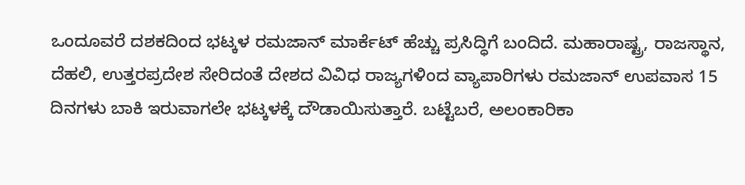ಒಂದೂವರೆ ದಶಕದಿಂದ ಭಟ್ಕಳ ರಮಜಾನ್ ಮಾರ್ಕೆಟ್ ಹೆಚ್ಚು ಪ್ರಸಿದ್ಧಿಗೆ ಬಂದಿದೆ. ಮಹಾರಾಷ್ಟ್ರ, ರಾಜಸ್ಥಾನ, ದೆಹಲಿ, ಉತ್ತರಪ್ರದೇಶ ಸೇರಿದಂತೆ ದೇಶದ ವಿವಿಧ ರಾಜ್ಯಗಳಿಂದ ವ್ಯಾಪಾರಿಗಳು ರಮಜಾನ್ ಉಪವಾಸ 15 ದಿನಗಳು ಬಾಕಿ ಇರುವಾಗಲೇ ಭಟ್ಕಳಕ್ಕೆ ದೌಡಾಯಿಸುತ್ತಾರೆ. ಬಟ್ಟೆಬರೆ, ಅಲಂಕಾರಿಕಾ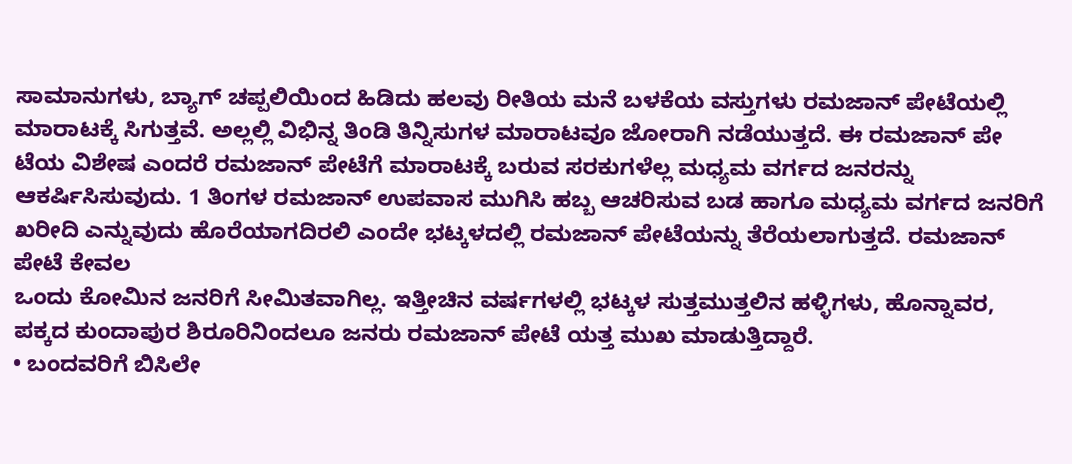ಸಾಮಾನುಗಳು, ಬ್ಯಾಗ್ ಚಪ್ಪಲಿಯಿಂದ ಹಿಡಿದು ಹಲವು ರೀತಿಯ ಮನೆ ಬಳಕೆಯ ವಸ್ತುಗಳು ರಮಜಾನ್ ಪೇಟೆಯಲ್ಲಿ ಮಾರಾಟಕ್ಕೆ ಸಿಗುತ್ತವೆ. ಅಲ್ಲಲ್ಲಿ ವಿಭಿನ್ನ ತಿಂಡಿ ತಿನ್ನಿಸುಗಳ ಮಾರಾಟವೂ ಜೋರಾಗಿ ನಡೆಯುತ್ತದೆ. ಈ ರಮಜಾನ್ ಪೇ ಟೆಯ ವಿಶೇಷ ಎಂದರೆ ರಮಜಾನ್ ಪೇಟೆಗೆ ಮಾರಾಟಕ್ಕೆ ಬರುವ ಸರಕುಗಳೆಲ್ಲ ಮಧ್ಯಮ ವರ್ಗದ ಜನರನ್ನು ಆಕರ್ಷಿಸಿಸುವುದು. 1 ತಿಂಗಳ ರಮಜಾನ್ ಉಪವಾಸ ಮುಗಿಸಿ ಹಬ್ಬ ಆಚರಿಸುವ ಬಡ ಹಾಗೂ ಮಧ್ಯಮ ವರ್ಗದ ಜನರಿಗೆ ಖರೀದಿ ಎನ್ನುವುದು ಹೊರೆಯಾಗದಿರಲಿ ಎಂದೇ ಭಟ್ಕಳದಲ್ಲಿ ರಮಜಾನ್ ಪೇಟೆಯನ್ನು ತೆರೆಯಲಾಗುತ್ತದೆ. ರಮಜಾನ್ ಪೇಟೆ ಕೇವಲ
ಒಂದು ಕೋಮಿನ ಜನರಿಗೆ ಸೀಮಿತವಾಗಿಲ್ಲ. ಇತ್ತೀಚಿನ ವರ್ಷಗಳಲ್ಲಿ ಭಟ್ಕಳ ಸುತ್ತಮುತ್ತಲಿನ ಹಳ್ಳಿಗಳು, ಹೊನ್ನಾವರ, ಪಕ್ಕದ ಕುಂದಾಪುರ ಶಿರೂರಿನಿಂದಲೂ ಜನರು ರಮಜಾನ್ ಪೇಟೆ ಯತ್ತ ಮುಖ ಮಾಡುತ್ತಿದ್ದಾರೆ.
• ಬಂದವರಿಗೆ ಬಿಸಿಲೇ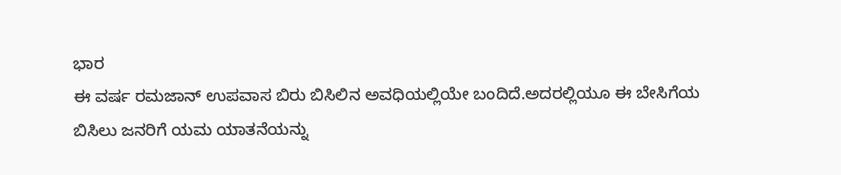ಭಾರ
ಈ ವರ್ಷ ರಮಜಾನ್ ಉಪವಾಸ ಬಿರು ಬಿಸಿಲಿನ ಅವಧಿಯಲ್ಲಿಯೇ ಬಂದಿದೆ.ಅದರಲ್ಲಿಯೂ ಈ ಬೇಸಿಗೆಯ ಬಿಸಿಲು ಜನರಿಗೆ ಯಮ ಯಾತನೆಯನ್ನು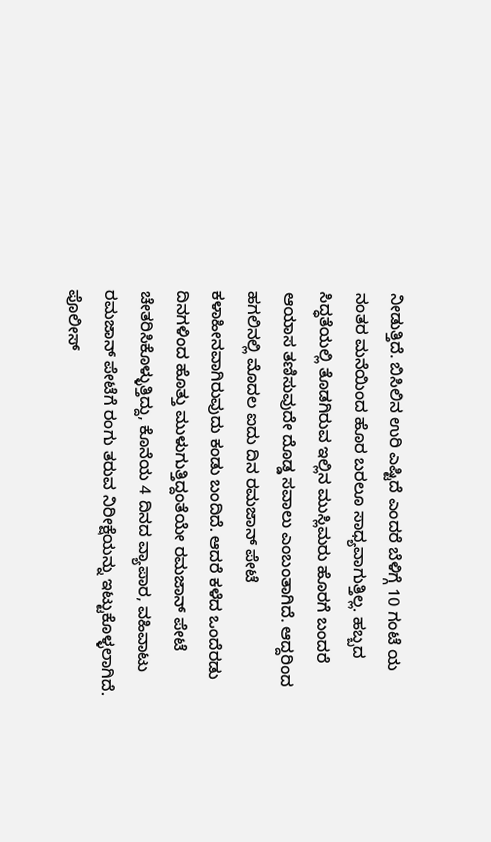ನೀಡುತ್ತಿದೆ. ಬಿಸಿಲಿನ ಉರಿ ಎಷ್ಟಿದೆ ಎಂದರೆ ಬೆಳಿಗ್ಗೆ 10 ಗಂಟೆ ಯ ನಂತರ ಮನೆಯಿಂದ ಹೊರ ಬರಲೂ ಸಾಧ್ಯವಾಗುತ್ತಿಲ್ಲ. ಹಬ್ಬದ ಸಿದ್ಧತೆಯಲ್ಲಿ ತೊಡಗಿರುವ ಇಲ್ಲಿನ ಮುಸ್ಲಿಮರು ಹೊರಗೆ ಬಂದರೆ ಆಯಾಸ ತಣಿಸುವುದೇ ದೊಡ್ಡ ಸವಾಲು ಎಂಬಂತಾಗಿದೆ. ಆದ್ದರಿಂದ ಹಗಲಿನಲ್ಲಿ ಮೊದಲ ಐದು ದಿನ ರಮಜಾನ್ ಪೇಟೆ ಕಳಾಹೀನವಾಗಿರುವುದು ಕಂಡು ಬಂದಿದೆ. ಆದರೆ ಕಳೆದ ಒಂದೆರಡು ದಿನಗಳಿಂದ ಹೊತ್ತು ಮುಳುಗುತ್ತಿದ್ದಂತೆಯೇ ರಮಜಾನ್ ಪೇಟೆ ಚೇತರಿಸಿಕೊಳ್ಳುತ್ತಿದ್ದು, ಕೊನೆಯ 4 ದಿನದ ವ್ಯಾಪಾರ, ವಹಿವಾಟು ರಮಜಾನ್ ಪೇಟೆಗೆ ರಂಗು ತರುವ ನಿರೀಕ್ಷೆಯನ್ನು ಇಟ್ಟುಕೊಳ್ಳಲಾಗಿದೆ.
ಪೊಲೀಸ್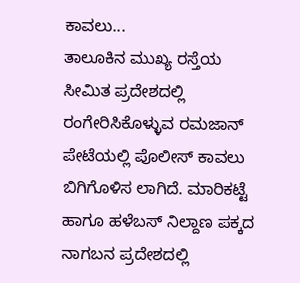ಕಾವಲು...
ತಾಲೂಕಿನ ಮುಖ್ಯ ರಸ್ತೆಯ ಸೀಮಿತ ಪ್ರದೇಶದಲ್ಲಿ ರಂಗೇರಿಸಿಕೊಳ್ಳುವ ರಮಜಾನ್ ಪೇಟೆಯಲ್ಲಿ ಪೊಲೀಸ್ ಕಾವಲು ಬಿಗಿಗೊಳಿಸ ಲಾಗಿದೆ. ಮಾರಿಕಟ್ಟೆ ಹಾಗೂ ಹಳೆಬಸ್ ನಿಲ್ದಾಣ ಪಕ್ಕದ ನಾಗಬನ ಪ್ರದೇಶದಲ್ಲಿ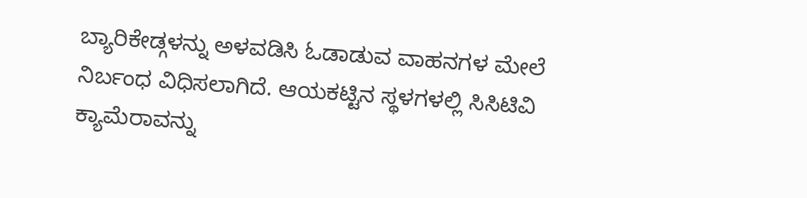ಬ್ಯಾರಿಕೇಡ್ಗಳನ್ನು ಅಳವಡಿಸಿ ಓಡಾಡುವ ವಾಹನಗಳ ಮೇಲೆ ನಿರ್ಬಂಧ ವಿಧಿಸಲಾಗಿದೆ. ಆಯಕಟ್ಟಿನ ಸ್ಥಳಗಳಲ್ಲಿ ಸಿಸಿಟಿವಿ ಕ್ಯಾಮೆರಾವನ್ನು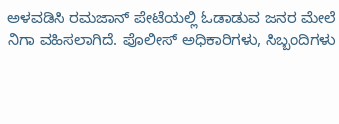ಅಳವಡಿಸಿ ರಮಜಾನ್ ಪೇಟೆಯಲ್ಲಿ ಓಡಾಡುವ ಜನರ ಮೇಲೆ ನಿಗಾ ವಹಿಸಲಾಗಿದೆ. ಪೊಲೀಸ್ ಅಧಿಕಾರಿಗಳು, ಸಿಬ್ಬಂದಿಗಳು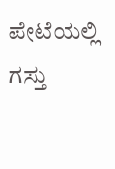ಪೇಟೆಯಲ್ಲಿ ಗಸ್ತು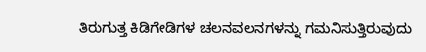ತಿರುಗುತ್ತ ಕಿಡಿಗೇಡಿಗಳ ಚಲನವಲನಗಳನ್ನು ಗಮನಿಸುತ್ತಿರುವುದು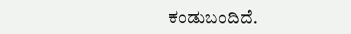ಕಂಡುಬಂದಿದೆ.